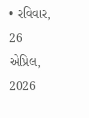• રવિવાર, 26 એપ્રિલ, 2026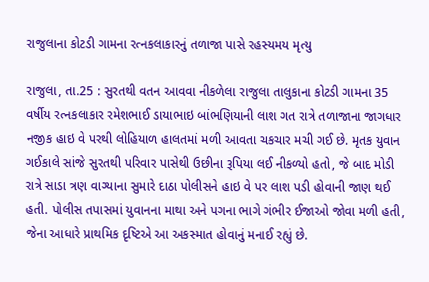રાજુલાના કોટડી ગામના રત્નકલાકારનું તળાજા પાસે રહસ્યમય મૃત્યુ

રાજુલા, તા.25 : સુરતથી વતન આવવા નીકળેલા રાજુલા તાલુકાના કોટડી ગામના 35 વર્ષીય રત્નકલાકાર રમેશભાઈ ડાયાભાઇ બાંભણિયાની લાશ ગત રાત્રે તળાજાના જાગધાર નજીક હાઇ વે પરથી લોહિયાળ હાલતમાં મળી આવતા ચકચાર મચી ગઈ છે. મૃતક યુવાન ગઈકાલે સાંજે સુરતથી પરિવાર પાસેથી ઉછીના રૂપિયા લઈ નીકળ્યો હતો, જે બાદ મોડી રાત્રે સાડા ત્રણ વાગ્યાના સુમારે દાઠા પોલીસને હાઇ વે પર લાશ પડી હોવાની જાણ થઈ હતી. પોલીસ તપાસમાં યુવાનના માથા અને પગના ભાગે ગંભીર ઈજાઓ જોવા મળી હતી, જેના આધારે પ્રાથમિક દૃષ્ટિએ આ અકસ્માત હોવાનું મનાઈ રહ્યું છે.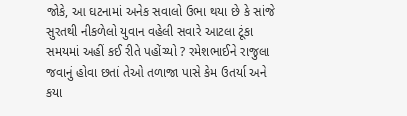જોકે, આ ઘટનામાં અનેક સવાલો ઉભા થયા છે કે સાંજે સુરતથી નીકળેલો યુવાન વહેલી સવારે આટલા ટૂંકા સમયમાં અહીં કઈ રીતે પહોંચ્યો ? રમેશભાઈને રાજુલા જવાનું હોવા છતાં તેઓ તળાજા પાસે કેમ ઉતર્યા અને કયા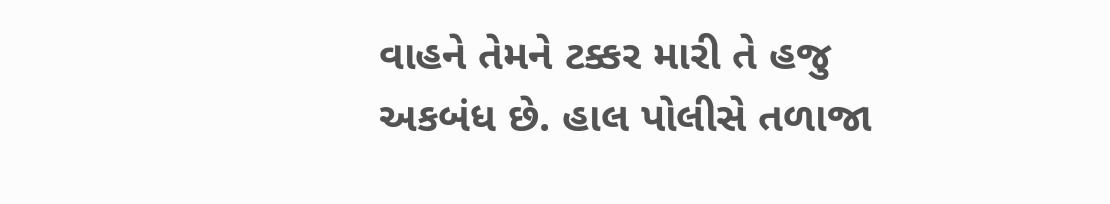વાહને તેમને ટક્કર મારી તે હજુ અકબંધ છે. હાલ પોલીસે તળાજા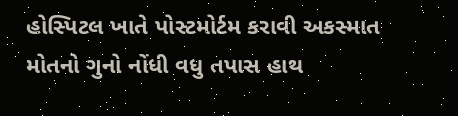હોસ્પિટલ ખાતે પોસ્ટમોર્ટમ કરાવી અકસ્માત મોતનો ગુનો નોંધી વધુ તપાસ હાથ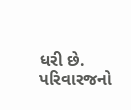ધરી છે. પરિવારજનો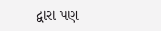દ્વારા પણ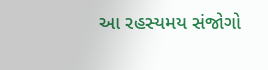આ રહસ્યમય સંજોગો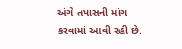અંગે તપાસની માંગ કરવામાં આવી રહી છે.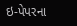ઇ-પેપરના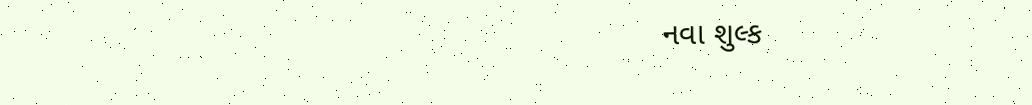નવા શુલ્ક